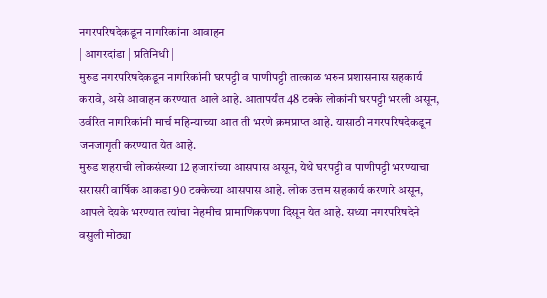नगरपरिषदेकडून नागरिकांना आवाहन
| आगरदांडा | प्रतिनिधी |
मुरुड नगरपरिषदेकडून नागरिकांनी घरपट्टी व पाणीपट्टी तात्काळ भरुन प्रशासनास सहकार्य करावे, असे आवाहन करण्यात आले आहे. आतापर्यंत 48 टक्के लोकांनी घरपट्टी भरली असून, उर्वरित नागरिकांनी मार्च महिन्याच्या आत ती भरणे क्रमप्राप्त आहे. यासाठी नगरपरिषदेकडून जनजागृती करण्यात येत आहे.
मुरुड शहराची लोकसंख्या 12 हजारांच्या आसपास असून, येथे घरपट्टी व पाणीपट्टी भरण्याचा सरासरी वार्षिक आकडा 90 टक्केच्या आसपास आहे. लोक उत्तम सहकार्य करणारे असून, आपले देयके भरण्यात त्यांचा नेहमीच प्रामाणिकपणा दिसून येत आहे. सध्या नगरपरिषदेने वसुली मोठ्या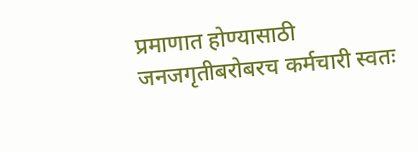प्रमाणात होण्यासाठी जनजगृतीबरोबरच कर्मचारी स्वतः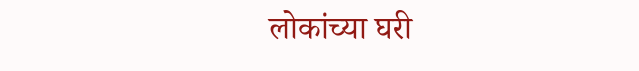लोकांच्या घरी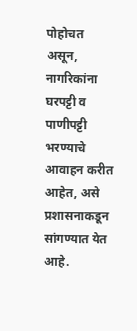पोहोचत असून, नागरिकांना घरपट्टी व पाणीपट्टी भरण्याचे आवाहन करीत आहेत, असे प्रशासनाकडून सांगण्यात येत आहे.